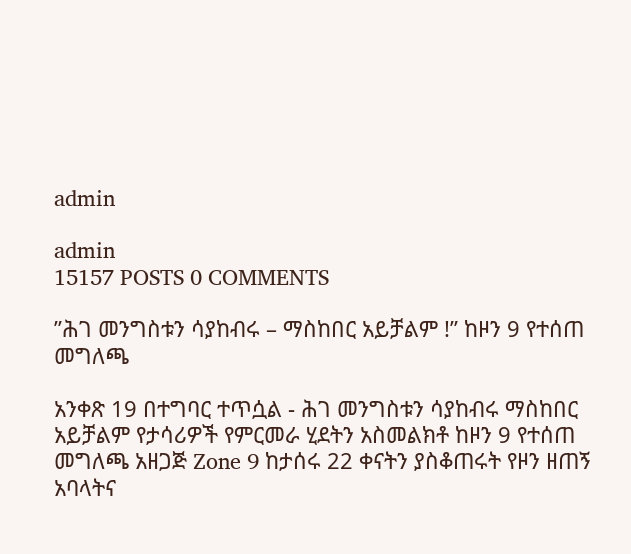admin

admin
15157 POSTS 0 COMMENTS

”ሕገ መንግስቱን ሳያከብሩ – ማስከበር አይቻልም !” ከዞን 9 የተሰጠ መግለጫ

አንቀጽ 19 በተግባር ተጥሷል - ሕገ መንግስቱን ሳያከብሩ ማስከበር አይቻልም የታሳሪዎች የምርመራ ሂደትን አስመልክቶ ከዞን 9 የተሰጠ መግለጫ አዘጋጅ Zone 9 ከታሰሩ 22 ቀናትን ያስቆጠሩት የዞን ዘጠኝ አባላትና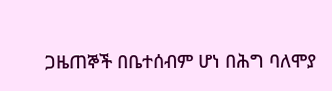ጋዜጠኞች በቤተሰብም ሆነ በሕግ ባለሞያ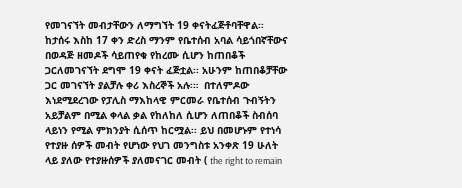የመገናኘት መብታቸውን ለማግኘት 19 ቀናትፈጅቶባቸዋል፡፡ ከታሰሩ እስከ 17 ቀን ድረስ ማንም የቤተሰብ አባል ሳይጎበኛቸውና በወዳጅ ዘመዶች ሳይጠየቁ የከረሙ ሲሆን ከጠበቆች ጋርለመገናኘት ደግሞ 19 ቀናት ፈጅቷል፡፡ አሁንም ከጠበቆቻቸው ጋር መገናኘት ያልቻሉ ቀሪ እስረኞች አሉ፡።  በተለምዶው እነደሚደረገው የፓሊስ ማእከላዊ ምርመራ የቤተሰብ ጉብኝትን አይቻልም በሚል ቀላል ቃል የከለከለ ሲሆን ለጠበቆች ስብሰባ ላይነን የሚል ምክንያት ሲሰጥ ከርሟል፡፡ ይህ በመሆኑም የተነሳ የተያዙ ሰዎች መብት የሆነው የህገ መንግስቱ አንቀጽ 19 ሁለት ላይ ያለው የተያዙሰዎች ያለመናገር መብት ( the right to remain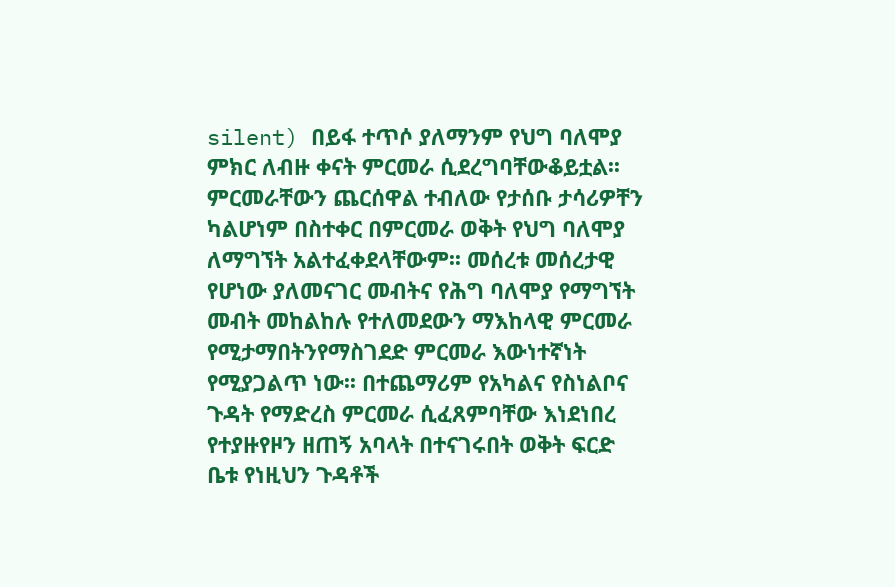silent) በይፋ ተጥሶ ያለማንም የህግ ባለሞያ ምክር ለብዙ ቀናት ምርመራ ሲደረግባቸውቆይቷል፡፡ ምርመራቸውን ጨርሰዋል ተብለው የታሰቡ ታሳሪዎቸን ካልሆነም በስተቀር በምርመራ ወቅት የህግ ባለሞያ ለማግኘት አልተፈቀደላቸውም፡፡ መሰረቱ መሰረታዊ የሆነው ያለመናገር መብትና የሕግ ባለሞያ የማግኘት መብት መከልከሉ የተለመደውን ማእከላዊ ምርመራ የሚታማበትንየማስገደድ ምርመራ እውነተኛነት የሚያጋልጥ ነው፡፡ በተጨማሪም የአካልና የስነልቦና ጉዳት የማድረስ ምርመራ ሲፈጸምባቸው እነደነበረ የተያዙየዞን ዘጠኝ አባላት በተናገሩበት ወቅት ፍርድ ቤቱ የነዚህን ጉዳቶች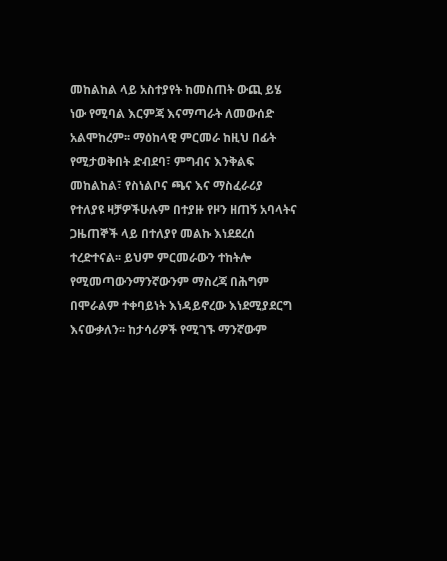መከልከል ላይ አስተያየት ከመስጠት ውጪ ይሄ ነው የሚባል እርምጃ እናማጣራት ለመውሰድ አልሞከረም፡፡ ማዕከላዊ ምርመራ ከዚህ በፊት የሚታወቅበት ድብደባ፣ ምግብና እንቅልፍ መከልከል፣ የስነልቦና ጫና እና ማስፈራሪያ የተለያዩ ዛቻዎችሁሉም በተያዙ የዞን ዘጠኝ አባላትና ጋዜጠኞች ላይ በተለያየ መልኩ እነደደረሰ ተረድተናል፡፡ ይህም ምርመራውን ተከትሎ የሚመጣውንማንኛውንም ማስረጃ በሕግም በሞራልም ተቀባይነት እነዳይኖረው እነደሚያደርግ እናውቃለን፡፡ ከታሳሪዎች የሚገኙ ማንኛውም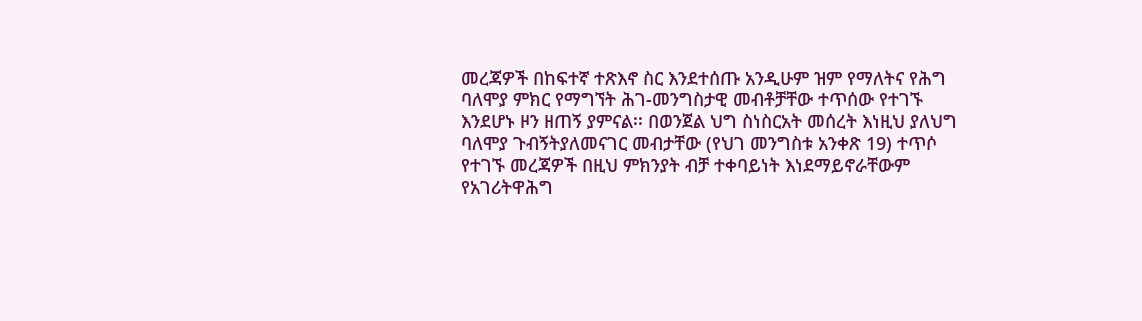መረጃዎች በከፍተኛ ተጽእኖ ስር እንደተሰጡ አንዲሁም ዝም የማለትና የሕግ ባለሞያ ምክር የማግኘት ሕገ-መንግስታዊ መብቶቻቸው ተጥሰው የተገኙ እንደሆኑ ዞን ዘጠኝ ያምናል፡፡ በወንጀል ህግ ስነስርአት መሰረት እነዚህ ያለህግ ባለሞያ ጉብኝትያለመናገር መብታቸው (የህገ መንግስቱ አንቀጽ 19) ተጥሶ የተገኙ መረጃዎች በዚህ ምክንያት ብቻ ተቀባይነት እነደማይኖራቸውም የአገሪትዋሕግ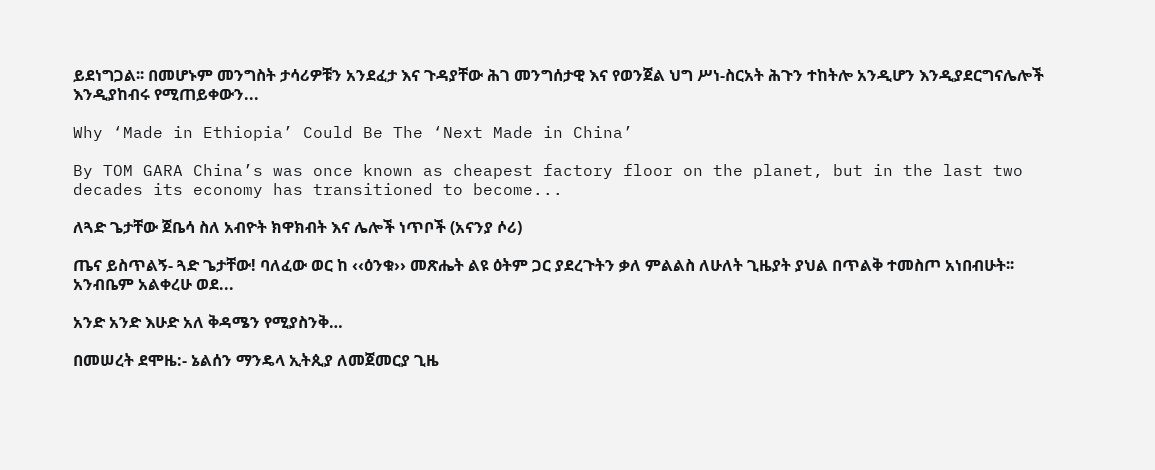ይደነግጋል፡፡ በመሆኑም መንግስት ታሳሪዎቹን አንደፈታ እና ጉዳያቸው ሕገ መንግሰታዊ እና የወንጀል ህግ ሥነ-ስርአት ሕጉን ተከትሎ አንዲሆን እንዲያደርግናሌሎች እንዲያከብሩ የሚጠይቀውን...

Why ‘Made in Ethiopia’ Could Be The ‘Next Made in China’

By TOM GARA China’s was once known as cheapest factory floor on the planet, but in the last two decades its economy has transitioned to become...

ለጓድ ጌታቸው ጀቤሳ ስለ አብዮት ክዋክብት እና ሌሎች ነጥቦች (አናንያ ሶሪ)

ጤና ይስጥልኝ- ጓድ ጌታቸው! ባለፈው ወር ከ ‹‹ዕንቁ›› መጽሔት ልዩ ዕትም ጋር ያደረጉትን ቃለ ምልልስ ለሁለት ጊዜያት ያህል በጥልቅ ተመስጦ አነበብሁት፡፡ አንብቤም አልቀረሁ ወደ...

አንድ አንድ እሁድ አለ ቅዳሜን የሚያስንቅ…

በመሠረት ደሞዜ:- ኔልሰን ማንዴላ ኢትጲያ ለመጀመርያ ጊዜ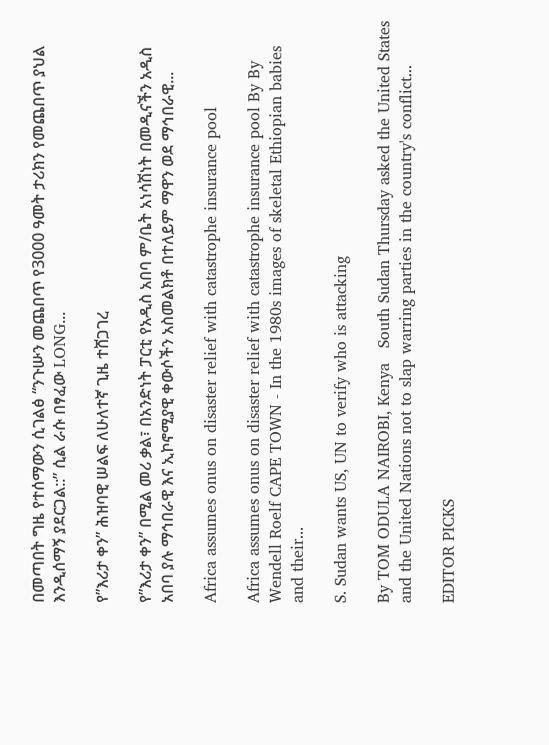በመጣበት ግዜ የተሰማውን ሲገልፅ “ንጉሡን መጨበጥ የ3000 ዓመት ታሪክን የመጨበጥ ያህል እንዲሰማኝ ያደርጋል::” ሲል ራሱ በፃፈው LONG...

የ”እሪታ ቀን” ሕዝባዊ ሠልፍ ለሁለተኛ ጊዜ ተሸጋገረ

የ”እሪታ ቀን” በሚል መሪ ቃል፣ በአንድነት ፓርቲ የአዲስ አበባ ም/ቤት አነሳሽነት በመዲናችን አዲስ አበባ ያሉ ማኅበራዊ እና ኢኮኖሚያዊ ቀውሶችን አስመልክቶ በተለይም ማዋን ወደ ማኅበራዊ...

Africa assumes onus on disaster relief with catastrophe insurance pool

Africa assumes onus on disaster relief with catastrophe insurance pool By By Wendell Roelf CAPE TOWN - In the 1980s images of skeletal Ethiopian babies and their...

S. Sudan wants US, UN to verify who is attacking

By TOM ODULA NAIROBI, Kenya   South Sudan Thursday asked the United States and the United Nations not to slap warring parties in the country's conflict...

EDITOR PICKS